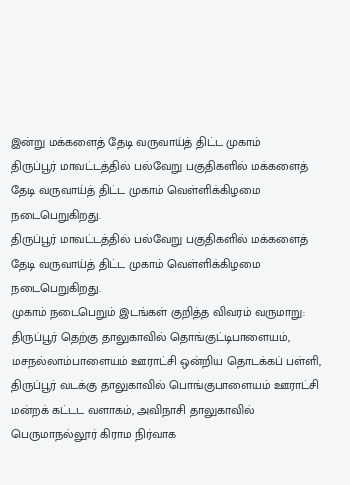இன்று மக்களைத் தேடி வருவாய்த் திட்ட முகாம்
திருப்பூர் மாவட்டத்தில் பல்வேறு பகுதிகளில் மக்களைத் தேடி வருவாய்த் திட்ட முகாம் வெள்ளிக்கிழமை நடைபெறுகிறது.
திருப்பூர் மாவட்டத்தில் பல்வேறு பகுதிகளில் மக்களைத் தேடி வருவாய்த் திட்ட முகாம் வெள்ளிக்கிழமை நடைபெறுகிறது.
முகாம் நடைபெறும் இடங்கள் குறித்த விவரம் வருமாறு:
திருப்பூர் தெற்கு தாலுகாவில் தொங்குட்டிபாளையம், மசநல்லாம்பாளையம் ஊராட்சி ஒன்றிய தொடக்கப் பள்ளி, திருப்பூர் வடக்கு தாலுகாவில் பொங்குபாளையம் ஊராட்சி மன்றக் கட்டட வளாகம், அவிநாசி தாலுகாவில் பெருமாநல்லூர் கிராம நிர்வாக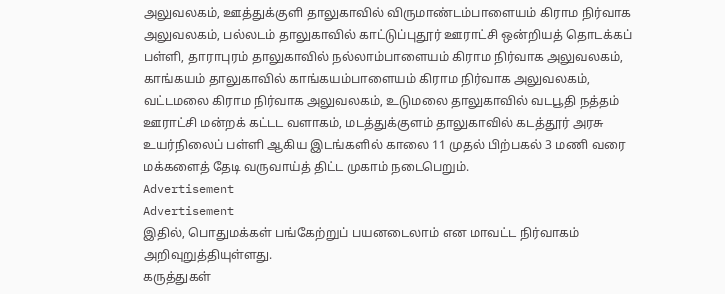அலுவலகம், ஊத்துக்குளி தாலுகாவில் விருமாண்டம்பாளையம் கிராம நிர்வாக அலுவலகம், பல்லடம் தாலுகாவில் காட்டுப்புதூர் ஊராட்சி ஒன்றியத் தொடக்கப் பள்ளி, தாராபுரம் தாலுகாவில் நல்லாம்பாளையம் கிராம நிர்வாக அலுவலகம், காங்கயம் தாலுகாவில் காங்கயம்பாளையம் கிராம நிர்வாக அலுவலகம், வட்டமலை கிராம நிர்வாக அலுவலகம், உடுமலை தாலுகாவில் வடபூதி நத்தம் ஊராட்சி மன்றக் கட்டட வளாகம், மடத்துக்குளம் தாலுகாவில் கடத்தூர் அரசு உயர்நிலைப் பள்ளி ஆகிய இடங்களில் காலை 11 முதல் பிற்பகல் 3 மணி வரை மக்களைத் தேடி வருவாய்த் திட்ட முகாம் நடைபெறும்.
Advertisement
Advertisement
இதில், பொதுமக்கள் பங்கேற்றுப் பயனடைலாம் என மாவட்ட நிர்வாகம் அறிவுறுத்தியுள்ளது.
கருத்துகள்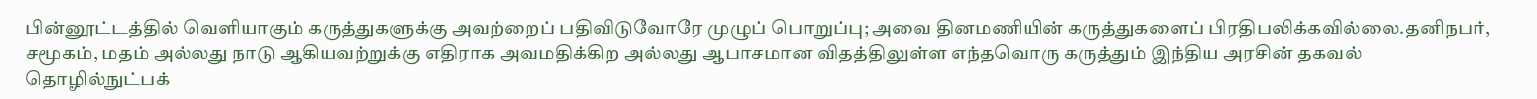பின்னூட்டத்தில் வெளியாகும் கருத்துகளுக்கு அவற்றைப் பதிவிடுவோரே முழுப் பொறுப்பு; அவை தினமணியின் கருத்துகளைப் பிரதிபலிக்கவில்லை.தனிநபர், சமூகம், மதம் அல்லது நாடு ஆகியவற்றுக்கு எதிராக அவமதிக்கிற அல்லது ஆபாசமான விதத்திலுள்ள எந்தவொரு கருத்தும் இந்திய அரசின் தகவல் தொழில்நுட்பக்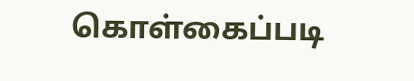கொள்கைப்படி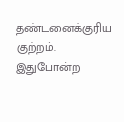தண்டனைக்குரிய குற்றம். இதுபோன்ற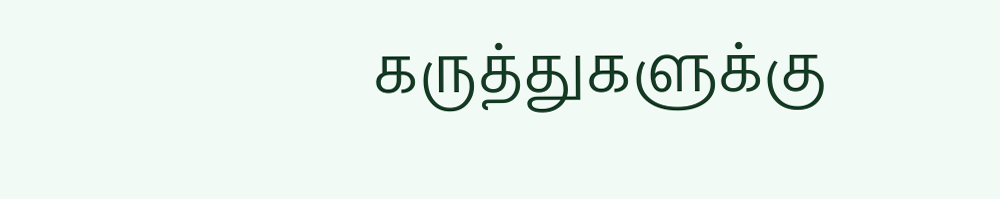கருத்துகளுக்கு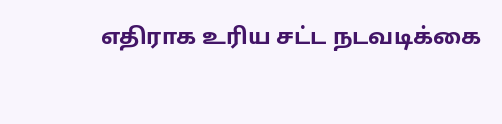எதிராக உரிய சட்ட நடவடிக்கை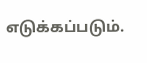எடுக்கப்படும்.